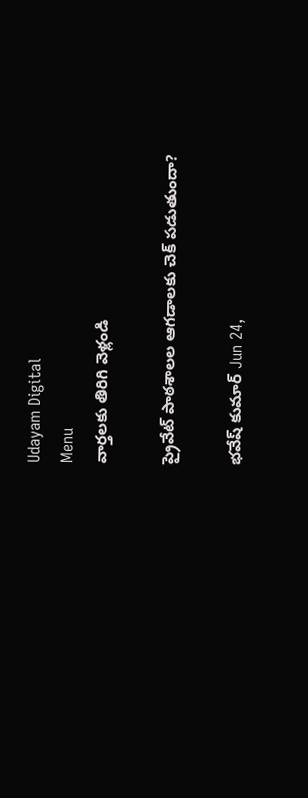Udayam Digital
Menu
వార్తలకు తిరిగి వెళ్లండి

ప్రైవేట్ పాఠశాలల ఆగడాలకు చెక్ పడుతుందా?

భవేష్ కుమార్ Jun 24,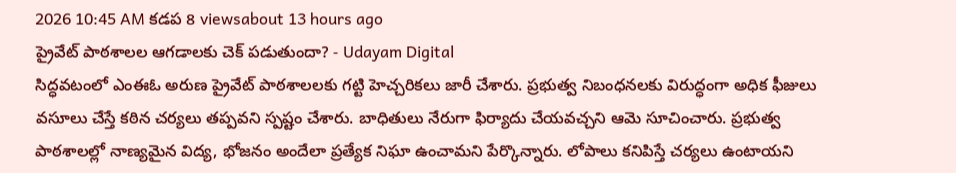2026 10:45 AM కడప 8 viewsabout 13 hours ago
ప్రైవేట్ పాఠశాలల ఆగడాలకు చెక్ పడుతుందా? - Udayam Digital
సిద్ధవటంలో ఎంఈఓ అరుణ ప్రైవేట్ పాఠశాలలకు గట్టి హెచ్చరికలు జారీ చేశారు. ప్రభుత్వ నిబంధనలకు విరుద్ధంగా అధిక ఫీజులు వసూలు చేస్తే కఠిన చర్యలు తప్పవని స్పష్టం చేశారు. బాధితులు నేరుగా ఫిర్యాదు చేయవచ్చని ఆమె సూచించారు. ప్రభుత్వ పాఠశాలల్లో నాణ్యమైన విద్య, భోజనం అందేలా ప్రత్యేక నిఘా ఉంచామని పేర్కొన్నారు. లోపాలు కనిపిస్తే చర్యలు ఉంటాయని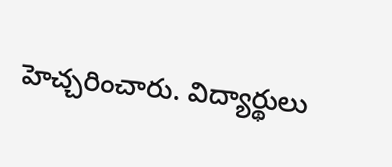హెచ్చరించారు. విద్యార్థులు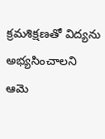క్రమశిక్షణతో విద్యను అభ్యసించాలని ఆమె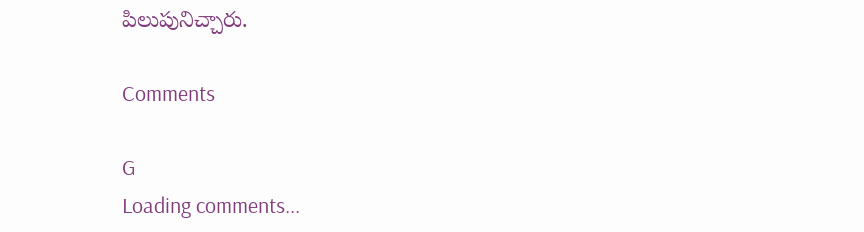పిలుపునిచ్చారు.

Comments

G
Loading comments...